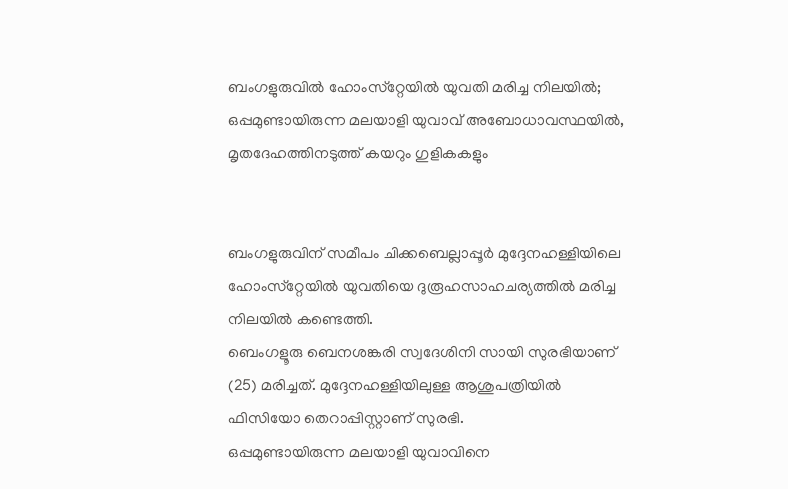ബംഗളുരുവില്‍ ഹോംസ്‌റ്റേയില്‍ യുവതി മരിച്ച നിലയില്‍; ഒപ്പമുണ്ടായിരുന്ന മലയാളി യുവാവ് അബോധാവസ്ഥയില്‍, മൃതദേഹത്തിനടുത്ത് കയറും ഗുളികകളും


ബംഗളുരുവിന് സമീപം ചിക്കബെല്ലാപ്പൂര്‍ മുദ്ദേനഹള്ളിയിലെ ഹോംസ്‌റ്റേയില്‍ യുവതിയെ ദുരൂഹസാഹചര്യത്തില്‍ മരിച്ച നിലയില്‍ കണ്ടെത്തി.
ബെംഗളൂരു ബെനശങ്കരി സ്വദേശിനി സായി സുരഭിയാണ് (25) മരിച്ചത്. മുദ്ദേനഹള്ളിയിലുള്ള ആശുപത്രിയില്‍ ഫിസിയോ തെറാപ്പിസ്റ്റാണ് സുരഭി.
ഒപ്പമുണ്ടായിരുന്ന മലയാളി യുവാവിനെ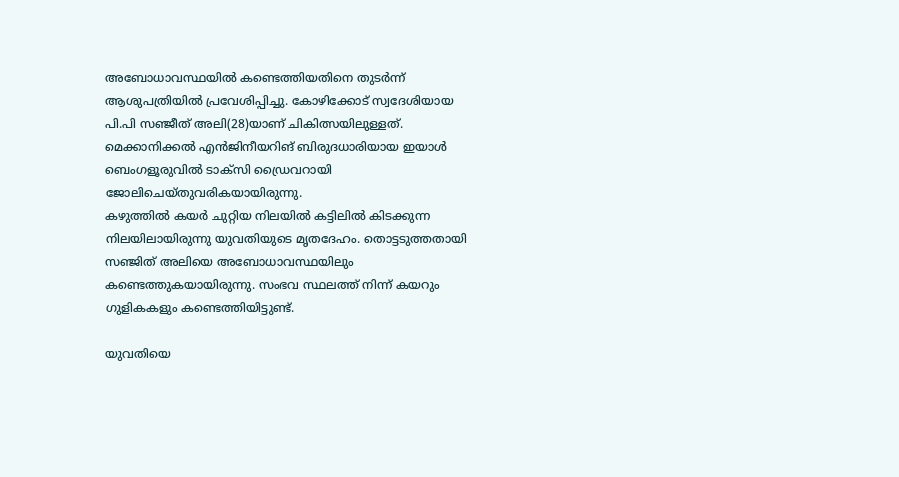അബോധാവസ്ഥയില്‍ കണ്ടെത്തിയതിനെ തുടര്‍ന്ന് ആശുപത്രിയില്‍ പ്രവേശിപ്പിച്ചു. കോഴിക്കോട് സ്വദേശിയായ പി.പി സഞ്ജീത് അലി(28)യാണ് ചികിത്സയിലുള്ളത്. മെക്കാനിക്കല്‍ എന്‍ജിനീയറിങ് ബിരുദധാരിയായ ഇയാള്‍ ബെംഗളൂരുവില്‍ ടാക്‌സി ഡ്രൈവറായി ജോലിചെയ്തുവരികയായിരുന്നു.
കഴുത്തില്‍ കയര്‍ ചുറ്റിയ നിലയില്‍ കട്ടിലില്‍ കിടക്കുന്ന നിലയിലായിരുന്നു യുവതിയുടെ മൃതദേഹം. തൊട്ടടുത്തതായി സഞ്ജിത് അലിയെ അബോധാവസ്ഥയിലും കണ്ടെത്തുകയായിരുന്നു. സംഭവ സ്ഥലത്ത് നിന്ന് കയറും ഗുളികകളും കണ്ടെത്തിയിട്ടുണ്ട്.

യുവതിയെ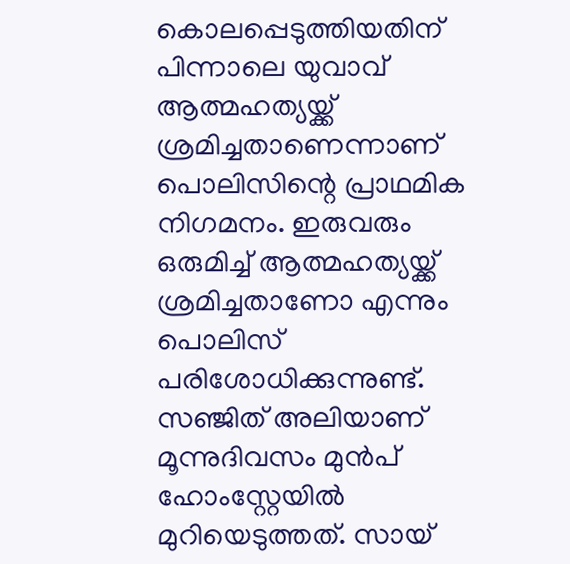കൊലപ്പെടുത്തിയതിന് പിന്നാലെ യുവാവ് ആത്മഹത്യയ്ക്ക് ശ്രമിച്ചതാണെന്നാണ് പൊലിസിന്റെ പ്രാഥമിക നിഗമനം. ഇരുവരും ഒരുമിച്ച്‌ ആത്മഹത്യയ്ക്ക് ശ്രമിച്ചതാണോ എന്നും പൊലിസ് പരിശോധിക്കുന്നുണ്ട്.
സഞ്ജിത് അലിയാണ് മൂന്നുദിവസം മുന്‍പ് ഹോംസ്റ്റേയില്‍ മുറിയെടുത്തത്. സായ്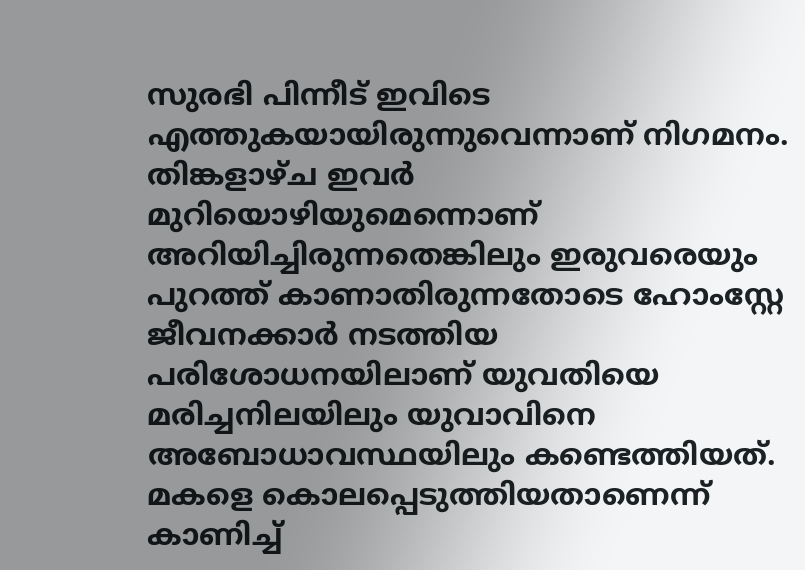സുരഭി പിന്നീട് ഇവിടെ എത്തുകയായിരുന്നുവെന്നാണ് നിഗമനം. തിങ്കളാഴ്ച ഇവര്‍ മുറിയൊഴിയുമെന്നൊണ് അറിയിച്ചിരുന്നതെങ്കിലും ഇരുവരെയും പുറത്ത് കാണാതിരുന്നതോടെ ഹോംസ്റ്റേ ജീവനക്കാര്‍ നടത്തിയ പരിശോധനയിലാണ് യുവതിയെ മരിച്ചനിലയിലും യുവാവിനെ അബോധാവസ്ഥയിലും കണ്ടെത്തിയത്.
മകളെ കൊലപ്പെടുത്തിയതാണെന്ന് കാണിച്ച്‌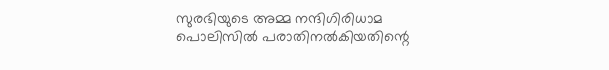സുരഭിയുടെ അമ്മ നന്ദിഗിരിധാമ പൊലിസില്‍ പരാതിനല്‍കിയതിന്റെ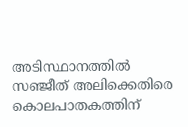അടിസ്ഥാനത്തില്‍ സഞ്ജീത് അലിക്കെതിരെ കൊലപാതകത്തിന്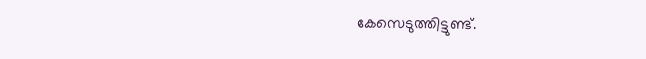കേസെടുത്തിട്ടുണ്ട്.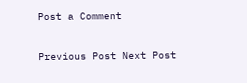Post a Comment

Previous Post Next Post